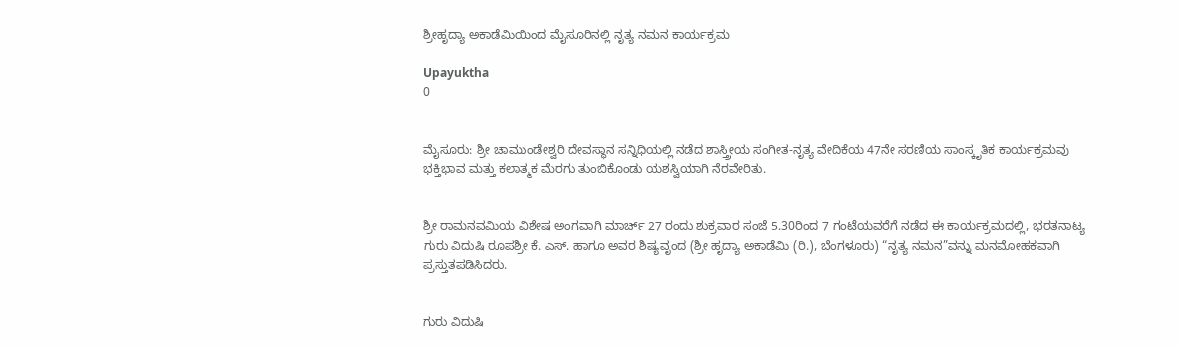ಶ್ರೀಹೃದ್ಯಾ ಅಕಾಡೆಮಿಯಿಂದ ಮೈಸೂರಿನಲ್ಲಿ ನೃತ್ಯ ನಮನ ಕಾರ್ಯಕ್ರಮ

Upayuktha
0


ಮೈಸೂರು: ಶ್ರೀ ಚಾಮುಂಡೇಶ್ವರಿ ದೇವಸ್ಥಾನ ಸನ್ನಿಧಿಯಲ್ಲಿ ನಡೆದ ಶಾಸ್ತ್ರೀಯ ಸಂಗೀತ-ನೃತ್ಯ ವೇದಿಕೆಯ 47ನೇ ಸರಣಿಯ ಸಾಂಸ್ಕೃತಿಕ ಕಾರ್ಯಕ್ರಮವು ಭಕ್ತಿಭಾವ ಮತ್ತು ಕಲಾತ್ಮಕ ಮೆರಗು ತುಂಬಿಕೊಂಡು ಯಶಸ್ವಿಯಾಗಿ ನೆರವೇರಿತು.


ಶ್ರೀ ರಾಮನವಮಿಯ ವಿಶೇಷ ಅಂಗವಾಗಿ ಮಾರ್ಚ್ 27 ರಂದು ಶುಕ್ರವಾರ ಸಂಜೆ 5.30ರಿಂದ 7 ಗಂಟೆಯವರೆಗೆ ನಡೆದ ಈ ಕಾರ್ಯಕ್ರಮದಲ್ಲಿ, ಭರತನಾಟ್ಯ ಗುರು ವಿದುಷಿ ರೂಪಶ್ರೀ ಕೆ. ಎಸ್. ಹಾಗೂ ಅವರ ಶಿಷ್ಯವೃಂದ (ಶ್ರೀ ಹೃದ್ಯಾ ಅಕಾಡೆಮಿ (ರಿ.), ಬೆಂಗಳೂರು) “ನೃತ್ಯ ನಮನ”ವನ್ನು ಮನಮೋಹಕವಾಗಿ ಪ್ರಸ್ತುತಪಡಿಸಿದರು.


ಗುರು ವಿದುಷಿ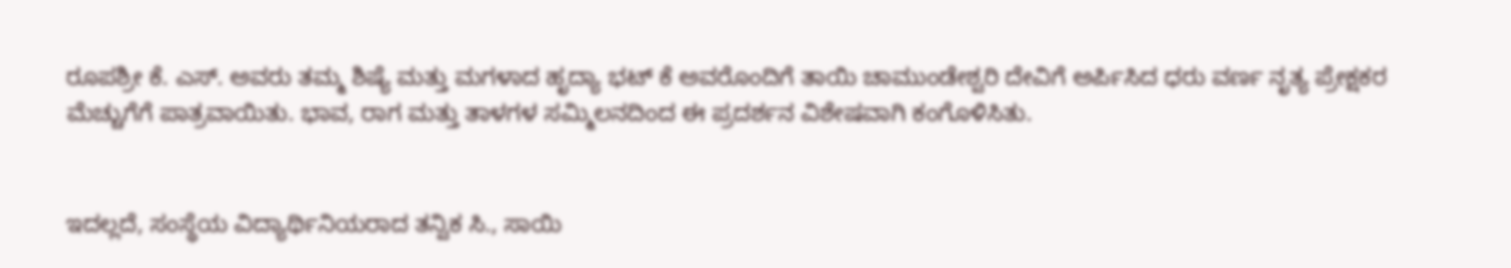ರೂಪಶ್ರೀ ಕೆ. ಎಸ್. ಅವರು ತಮ್ಮ ಶಿಷ್ಯೆ ಮತ್ತು ಮಗಳಾದ ಹೃದ್ಯಾ ಭಟ್ ಕೆ ಅವರೊಂದಿಗೆ ತಾಯಿ ಚಾಮುಂಡೇಶ್ವರಿ ದೇವಿಗೆ ಅರ್ಪಿಸಿದ ಧರು ವರ್ಣ ನೃತ್ಯ ಪ್ರೇಕ್ಷಕರ ಮೆಚ್ಚುಗೆಗೆ ಪಾತ್ರವಾಯಿತು. ಭಾವ, ರಾಗ ಮತ್ತು ತಾಳಗಳ ಸಮ್ಮಿಲನದಿಂದ ಈ ಪ್ರದರ್ಶನ ವಿಶೇಷವಾಗಿ ಕಂಗೊಳಿಸಿತು.


ಇದಲ್ಲದೆ, ಸಂಸ್ಥೆಯ ವಿದ್ಯಾರ್ಥಿನಿಯರಾದ ತನ್ವಿಕ ಸಿ., ಸಾಯಿ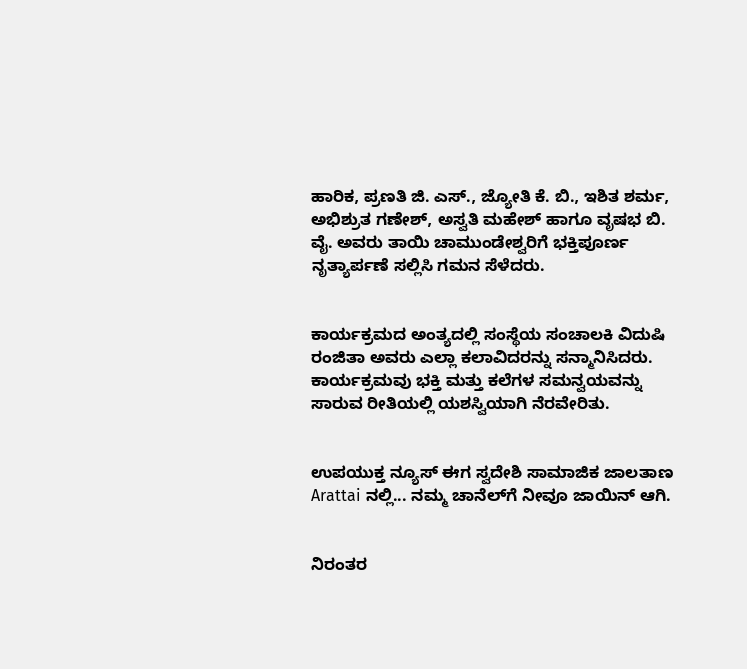ಹಾರಿಕ, ಪ್ರಣತಿ ಜಿ. ಎಸ್., ಜ್ಯೋತಿ ಕೆ. ಬಿ., ಇಶಿತ ಶರ್ಮ, ಅಭಿಶ್ರುತ ಗಣೇಶ್, ಅಸ್ವತಿ ಮಹೇಶ್ ಹಾಗೂ ವೃಷಭ ಬಿ. ವೈ. ಅವರು ತಾಯಿ ಚಾಮುಂಡೇಶ್ವರಿಗೆ ಭಕ್ತಿಪೂರ್ಣ ನೃತ್ಯಾರ್ಪಣೆ ಸಲ್ಲಿಸಿ ಗಮನ ಸೆಳೆದರು.


ಕಾರ್ಯಕ್ರಮದ ಅಂತ್ಯದಲ್ಲಿ ಸಂಸ್ಥೆಯ ಸಂಚಾಲಕಿ ವಿದುಷಿ ರಂಜಿತಾ ಅವರು ಎಲ್ಲಾ ಕಲಾವಿದರನ್ನು ಸನ್ಮಾನಿಸಿದರು. ಕಾರ್ಯಕ್ರಮವು ಭಕ್ತಿ ಮತ್ತು ಕಲೆಗಳ ಸಮನ್ವಯವನ್ನು ಸಾರುವ ರೀತಿಯಲ್ಲಿ ಯಶಸ್ವಿಯಾಗಿ ನೆರವೇರಿತು.


ಉಪಯುಕ್ತ ನ್ಯೂಸ್ ಈಗ ಸ್ವದೇಶಿ ಸಾಮಾಜಿಕ ಜಾಲತಾಣ Arattai ನಲ್ಲಿ... ನಮ್ಮ ಚಾನೆಲ್‌ಗೆ ನೀವೂ ಜಾಯಿನ್ ಆಗಿ.


ನಿರಂತರ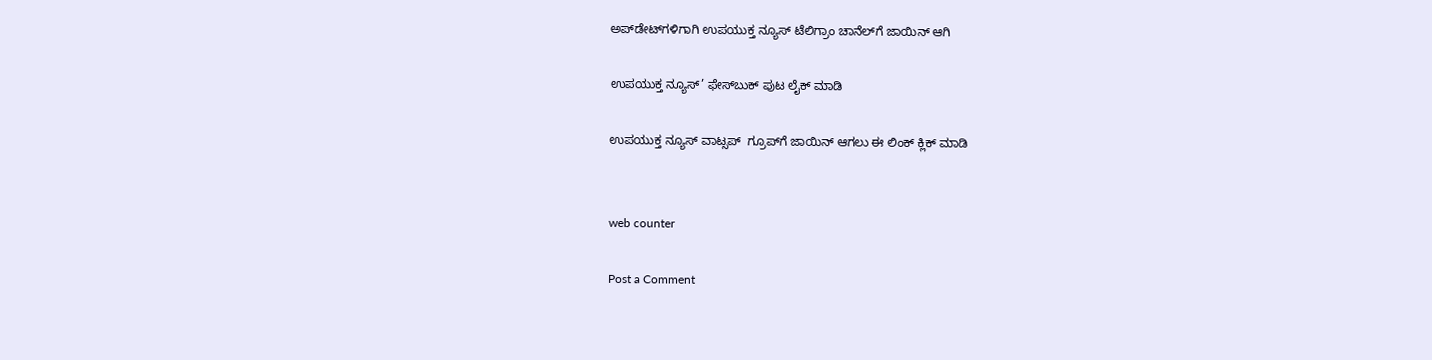ಅಪ್‌ಡೇಟ್‌ಗಳಿಗಾಗಿ ಉಪಯುಕ್ತ ನ್ಯೂಸ್‌ ಟೆಲಿಗ್ರಾಂ ಚಾನೆಲ್‌ಗೆ ಜಾಯಿನ್‌ ಆಗಿ

ಉಪಯುಕ್ತ ನ್ಯೂಸ್‌’ ಫೇಸ್‌ಬುಕ್ ಪುಟ ಲೈಕ್ ಮಾಡಿ

ಉಪಯುಕ್ತ ನ್ಯೂಸ್‌ ವಾಟ್ಸಪ್‌  ಗ್ರೂಪ್‌ಗೆ ಜಾಯಿನ್ ಆಗಲು ಈ ಲಿಂಕ್ ಕ್ಲಿಕ್ ಮಾಡಿ


web counter

Post a Comment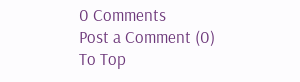0 Comments
Post a Comment (0)
To Top